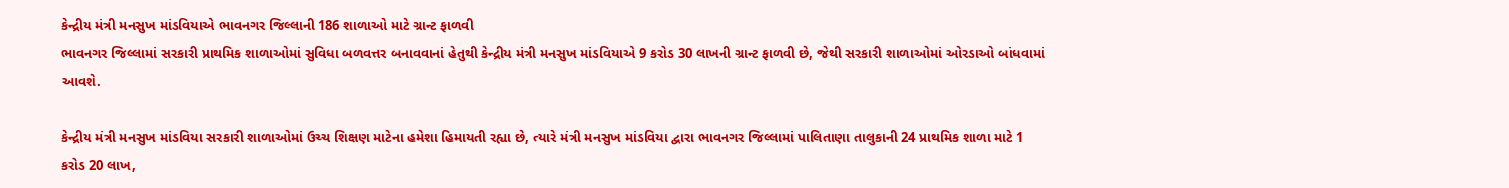કેન્દ્રીય મંત્રી મનસુખ માંડવિયાએ ભાવનગર જિલ્લાની 186 શાળાઓ માટે ગ્રાન્ટ ફાળવી
ભાવનગર જિલ્લામાં સરકારી પ્રાથમિક શાળાઓમાં સુવિધા બળવત્તર બનાવવાનાં હેતુથી કેન્દ્રીય મંત્રી મનસુખ માંડવિયાએ 9 કરોડ 30 લાખની ગ્રાન્ટ ફાળવી છે, જેથી સરકારી શાળાઓમાં ઓરડાઓ બાંધવામાં આવશે.

કેન્દ્રીય મંત્રી મનસુખ માંડવિયા સરકારી શાળાઓમાં ઉચ્ચ શિક્ષણ માટેના હમેશા હિમાયતી રહ્યા છે, ત્યારે મંત્રી મનસુખ માંડવિયા દ્વારા ભાવનગર જિલ્લામાં પાલિતાણા તાલુકાની 24 પ્રાથમિક શાળા માટે 1 કરોડ 20 લાખ,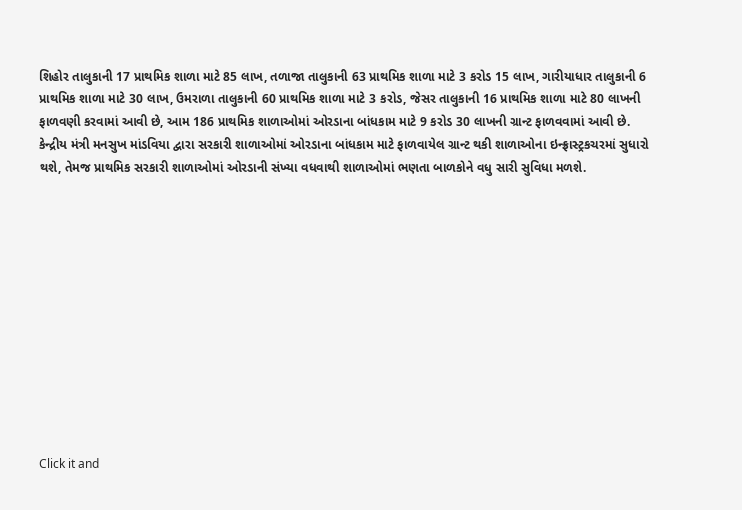શિહોર તાલુકાની 17 પ્રાથમિક શાળા માટે 85 લાખ, તળાજા તાલુકાની 63 પ્રાથમિક શાળા માટે 3 કરોડ 15 લાખ, ગારીયાધાર તાલુકાની 6 પ્રાથમિક શાળા માટે 30 લાખ, ઉમરાળા તાલુકાની 60 પ્રાથમિક શાળા માટે 3 કરોડ, જેસર તાલુકાની 16 પ્રાથમિક શાળા માટે 80 લાખની ફાળવણી કરવામાં આવી છે, આમ 186 પ્રાથમિક શાળાઓમાં ઓરડાના બાંધકામ માટે 9 કરોડ 30 લાખની ગ્રાન્ટ ફાળવવામાં આવી છે.
કેન્દ્રીય મંત્રી મનસુખ માંડવિયા દ્વારા સરકારી શાળાઓમાં ઓરડાના બાંધકામ માટે ફાળવાયેલ ગ્રાન્ટ થકી શાળાઓના ઇન્ફ્રાસ્ટ્રકચરમાં સુધારો થશે, તેમજ પ્રાથમિક સરકારી શાળાઓમાં ઓરડાની સંખ્યા વધવાથી શાળાઓમાં ભણતા બાળકોને વધુ સારી સુવિધા મળશે.












Click it and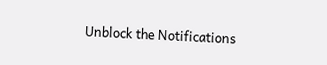Unblock the Notifications